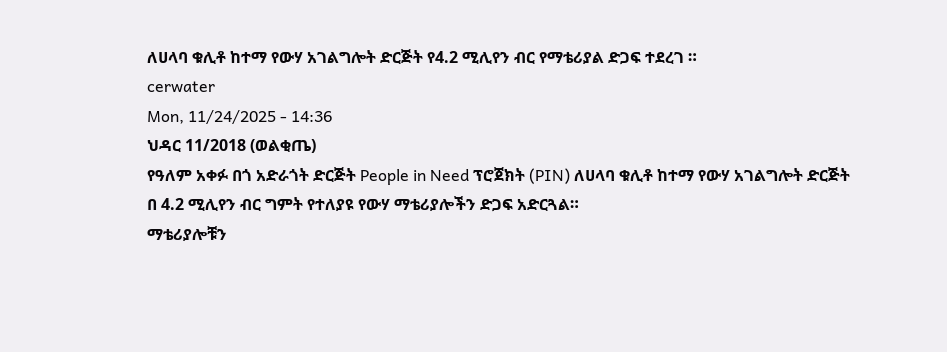ለሀላባ ቁሊቶ ከተማ የውሃ አገልግሎት ድርጅት የ4.2 ሚሊየን ብር የማቴሪያል ድጋፍ ተደረገ ።
cerwater
Mon, 11/24/2025 - 14:36
ህዳር 11/2018 (ወልቂጤ)
የዓለም አቀፉ በጎ አድራጎት ድርጅት People in Need ፕሮጀክት (PIN) ለሀላባ ቁሊቶ ከተማ የውሃ አገልግሎት ድርጅት በ 4.2 ሚሊየን ብር ግምት የተለያዩ የውሃ ማቴሪያሎችን ድጋፍ አድርጓል።
ማቴሪያሎቹን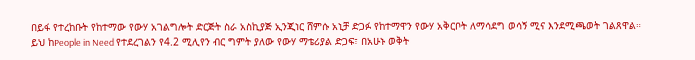በይፋ የተረከቡት የከተማው የውሃ አገልግሎት ድርጅት ስራ አስኪያጅ ኢንጂነር ሸምሱ አኒቻ ድጋፉ የከተማዋን የውሃ አቅርቦት ለማሳደግ ወሳኝ ሚና እንደሚጫወት ገልጸዋል።
ይህ ከPeople in Need የተደረገልን የ4.2 ሚሊየን ብር ግምት ያለው የውሃ ማቴሪያል ድጋፍ፣ በአሁኑ ወቅት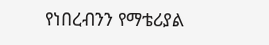የነበረብንን የማቴሪያል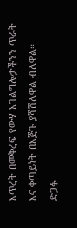እጥረት በመቅረፍ የውሃ አገልግሎታችንን ጥራት እና ቀጣይነት በእጅጉ ያሻሽለዋል ብለዋል።
ድጋፉ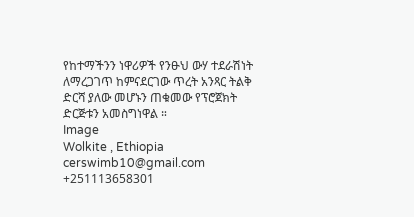የከተማችንን ነዋሪዎች የንፁህ ውሃ ተደራሽነት ለማረጋገጥ ከምናደርገው ጥረት አንጻር ትልቅ ድርሻ ያለው መሆኑን ጠቁመው የፕሮጀክት ድርጅቱን አመስግነዋል ።
Image
Wolkite , Ethiopia
cerswimb10@gmail.com
+251113658301